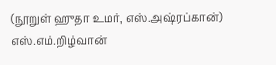(நூறுள் ஹுதா உமர், எஸ்.அஷ்ரப்கான்)
எஸ்.எம்.றிழ்வான்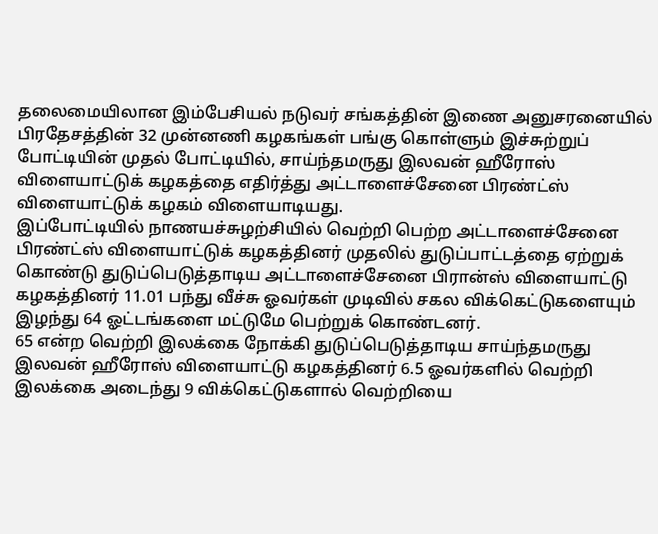தலைமையிலான இம்பேசியல் நடுவர் சங்கத்தின் இணை அனுசரனையில் பிரதேசத்தின் 32 முன்னணி கழகங்கள் பங்கு கொள்ளும் இச்சுற்றுப் போட்டியின் முதல் போட்டியில், சாய்ந்தமருது இலவன் ஹீரோஸ் விளையாட்டுக் கழகத்தை எதிர்த்து அட்டாளைச்சேனை பிரண்ட்ஸ் விளையாட்டுக் கழகம் விளையாடியது.
இப்போட்டியில் நாணயச்சுழற்சியில் வெற்றி பெற்ற அட்டாளைச்சேனை பிரண்ட்ஸ் விளையாட்டுக் கழகத்தினர் முதலில் துடுப்பாட்டத்தை ஏற்றுக் கொண்டு துடுப்பெடுத்தாடிய அட்டாளைச்சேனை பிரான்ஸ் விளையாட்டு கழகத்தினர் 11.01 பந்து வீச்சு ஓவர்கள் முடிவில் சகல விக்கெட்டுகளையும் இழந்து 64 ஓட்டங்களை மட்டுமே பெற்றுக் கொண்டனர்.
65 என்ற வெற்றி இலக்கை நோக்கி துடுப்பெடுத்தாடிய சாய்ந்தமருது இலவன் ஹீரோஸ் விளையாட்டு கழகத்தினர் 6.5 ஓவர்களில் வெற்றி இலக்கை அடைந்து 9 விக்கெட்டுகளால் வெற்றியை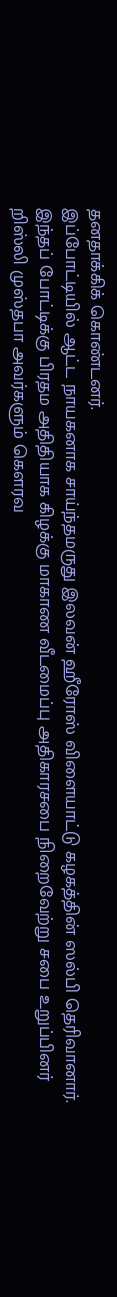தனதாக்கிக் கொண்டனர்.
இப்போட்டியில் ஆட்ட நாயகனாக சாய்ந்தமருது இலவன் ஹீரோஸ் விளையாட்டு கழகத்தின் ஸல்பி தெரிவானார்.
இந்தப் போட்டிக்கு பிரதம அதிதியாக கிழக்கு மாகாண வீடமைப்பு அதிகாரசபை நிறைவேற்று சபை உறுப்பினர் றிஸ்லி முஸ்தபா அவர்களும் கௌரவ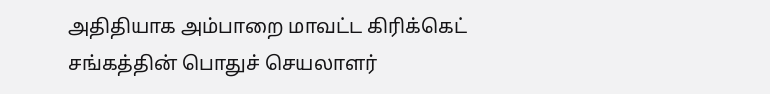அதிதியாக அம்பாறை மாவட்ட கிரிக்கெட் சங்கத்தின் பொதுச் செயலாளர்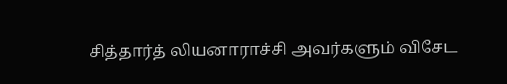சித்தார்த் லியனாராச்சி அவர்களும் விசேட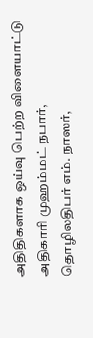அதிதிகளாக ஒய்வு பெற்ற விளையாட்டு அதிகாரி முஹம்மட் நபார், தொழிலதிபர் எம். நாஸர்,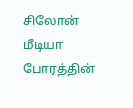சிலோன் மீடியா போரத்தின்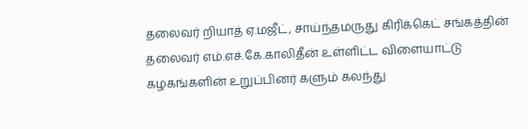தலைவர் றியாத் ஏ.மஜீட், சாய்ந்தமருது கிரிக்கெட் சங்கத்தின் தலைவர் எம்.எச்.கே.காலிதீன் உள்ளிட்ட விளையாட்டு கழகங்களின் உறுப்பினர் களும் கலந்து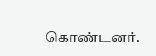கொண்டனர்.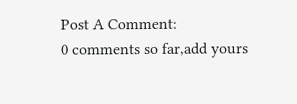Post A Comment:
0 comments so far,add yours